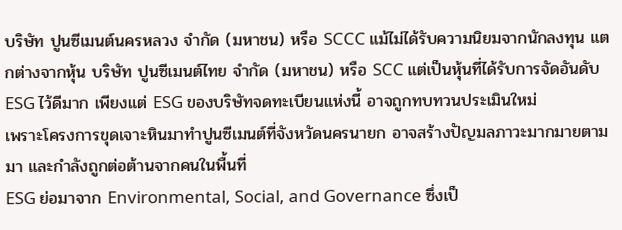บริษัท ปูนซีเมนต์นครหลวง จำกัด (มหาชน) หรือ SCCC แม้ไม่ได้รับความนิยมจากนักลงทุน แตกต่างจากหุ้น บริษัท ปูนซีเมนต์ไทย จำกัด (มหาชน) หรือ SCC แต่เป็นหุ้นที่ได้รับการจัดอันดับ ESG ไว้ดีมาก เพียงแต่ ESG ของบริษัทจดทะเบียนแห่งนี้ อาจถูกทบทวนประเมินใหม่
เพราะโครงการขุดเจาะหินมาทำปูนซีเมนต์ที่จังหวัดนครนายก อาจสร้างปัญมลภาวะมากมายตามมา และกำลังถูกต่อต้านจากคนในพื้นที่
ESG ย่อมาจาก Environmental, Social, and Governance ซึ่งเป็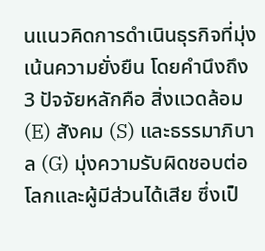นแนวคิดการดำเนินธุรกิจที่มุ่งเน้นความยั่งยืน โดยคำนึงถึง 3 ปัจจัยหลักคือ สิ่งแวดล้อม (E) สังคม (S) และธรรมาภิบาล (G) มุ่งความรับผิดชอบต่อโลกและผู้มีส่วนได้เสีย ซึ่งเป็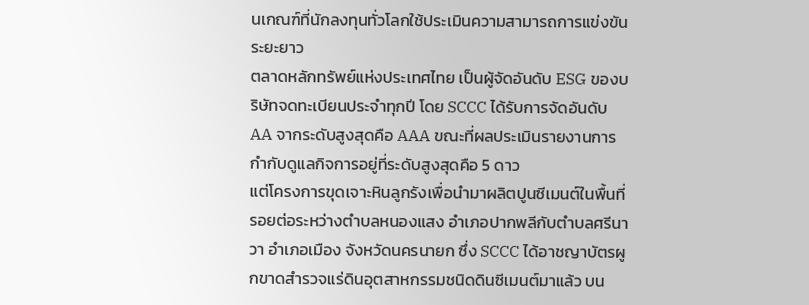นเกณฑ์ที่นักลงทุนทั่วโลกใช้ประเมินความสามารถการแข่งขันระยะยาว
ตลาดหลักทรัพย์แห่งประเทศไทย เป็นผู้จัดอันดับ ESG ของบริษัทจดทะเบียนประจำทุกปี โดย SCCC ได้รับการจัดอันดับ AA จากระดับสูงสุดคือ AAA ขณะที่ผลประเมินรายงานการกำกับดูแลกิจการอยู่ที่ระดับสูงสุดคือ 5 ดาว
แต่โครงการขุดเจาะหินลูกรังเพื่อนำมาผลิตปูนซีเมนต์ในพื้นที่รอยต่อระหว่างตำบลหนองแสง อำเภอปากพลีกับตำบลศรีนาวา อำเภอเมือง จังหวัดนครนายก ซึ่ง SCCC ได้อาชญาบัตรผูกขาดสำรวจแร่ดินอุตสาหกรรมชนิดดินซีเมนต์มาแล้ว บน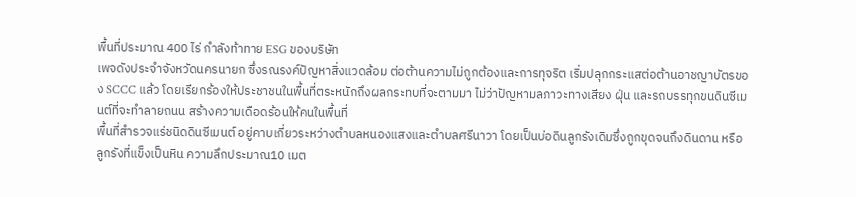พื้นที่ประมาณ 400 ไร่ กำลังท้าทาย ESG ของบริษัท
เพจดังประจำจังหวัดนครนายก ซึ่งรณรงค์ปัญหาสิ่งแวดล้อม ต่อต้านความไม่ถูกต้องและการทุจริต เริ่มปลุกกระแสต่อต้านอาชญาบัตรของ SCCC แล้ว โดยเรียกร้องให้ประชาชนในพื้นที่ตระหนักถึงผลกระทบที่จะตามมา ไม่ว่าปัญหามลภาวะทางเสียง ฝุ่น และรถบรรทุกขนดินซีเมนต์ที่จะทำลายถนน สร้างความเดือดร้อนให้คนในพื้นที่
พื้นที่สำรวจแร่ชนิดดินซีเมนต์ อยู่คาบเกี่ยวระหว่างตำบลหนองแสงและตำบลศรีนาวา โดยเป็นบ่อดินลูกรังเดิมซึ่งถูกขุดจนถึงดินดาน หรือลูกรังที่แข็งเป็นหิน ความลึกประมาณ10 เมต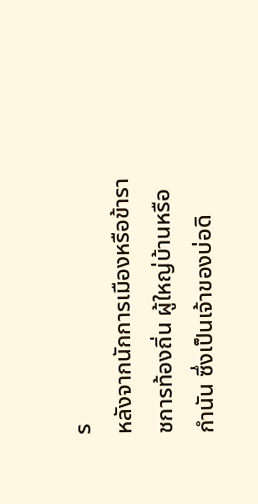ร
หลังจากนักการเมืองหรือข้าราชการท้องถิ่น ผู้ใหญ่บ้านหรือกำนัน ซึ่งเป็นเจ้าของบ่อดิ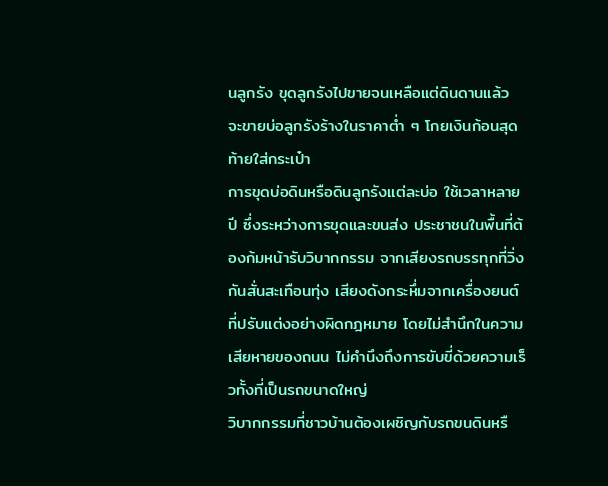นลูกรัง ขุดลูกรังไปขายจนเหลือแต่ดินดานแล้ว จะขายบ่อลูกรังร้างในราคาต่ำ ๆ โกยเงินก้อนสุดท้ายใส่กระเป๋า
การขุดบ่อดินหรือดินลูกรังแต่ละบ่อ ใช้เวลาหลายปี ซึ่งระหว่างการขุดและขนส่ง ประชาชนในพื้นที่ต้องก้มหน้ารับวิบากกรรม จากเสียงรถบรรทุกที่วิ่งกันสั่นสะเทือนทุ่ง เสียงดังกระหึ่มจากเครื่องยนต์ที่ปรับแต่งอย่างผิดกฎหมาย โดยไม่สำนึกในความเสียหายของถนน ไม่คำนึงถึงการขับขี่ด้วยความเร็วทั้งที่เป็นรถขนาดใหญ่
วิบากกรรมที่ชาวบ้านต้องเผชิญกับรถขนดินหรื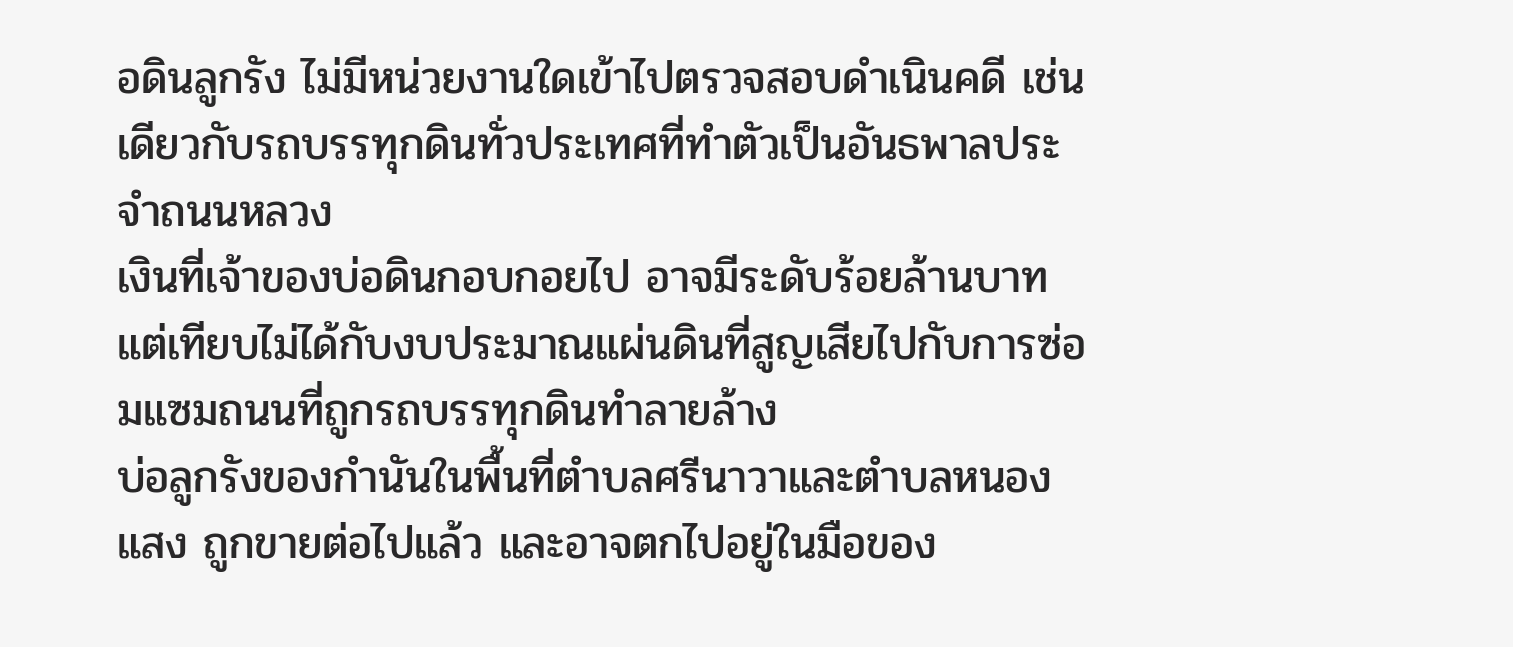อดินลูกรัง ไม่มีหน่วยงานใดเข้าไปตรวจสอบดำเนินคดี เช่นเดียวกับรถบรรทุกดินทั่วประเทศที่ทำตัวเป็นอันธพาลประจำถนนหลวง
เงินที่เจ้าของบ่อดินกอบกอยไป อาจมีระดับร้อยล้านบาท แต่เทียบไม่ได้กับงบประมาณแผ่นดินที่สูญเสียไปกับการซ่อมแซมถนนที่ถูกรถบรรทุกดินทำลายล้าง
บ่อลูกรังของกำนันในพื้นที่ตำบลศรีนาวาและตำบลหนองแสง ถูกขายต่อไปแล้ว และอาจตกไปอยู่ในมือของ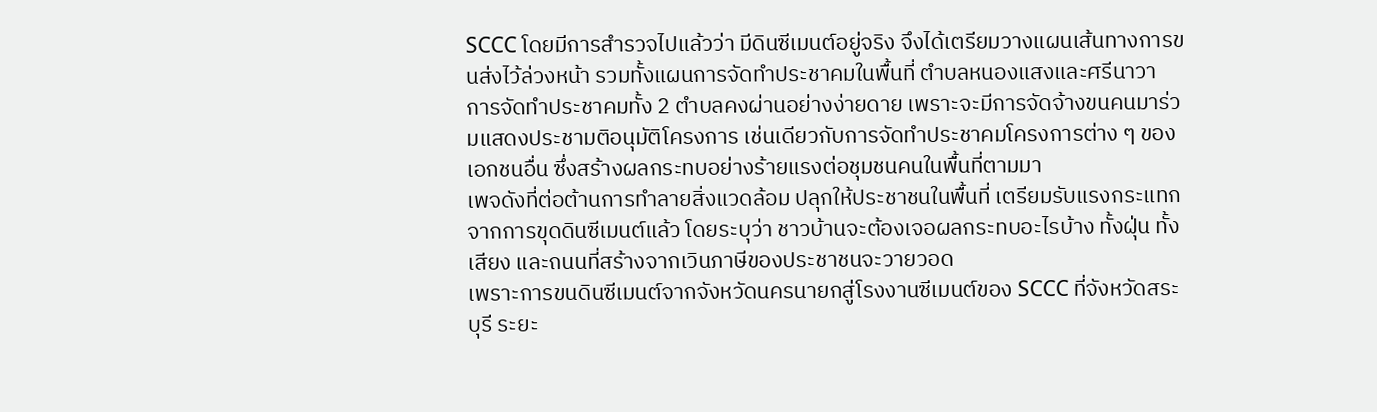SCCC โดยมีการสำรวจไปแล้วว่า มีดินซีเมนต์อยู่จริง จึงได้เตรียมวางแผนเส้นทางการขนส่งไว้ล่วงหน้า รวมทั้งแผนการจัดทำประชาคมในพื้นที่ ตำบลหนองแสงและศรีนาวา
การจัดทำประชาคมทั้ง 2 ตำบลคงผ่านอย่างง่ายดาย เพราะจะมีการจัดจ้างขนคนมาร่วมแสดงประชามติอนุมัติโครงการ เช่นเดียวกับการจัดทำประชาคมโครงการต่าง ๆ ของเอกชนอื่น ซึ่งสร้างผลกระทบอย่างร้ายแรงต่อชุมชนคนในพื้นที่ตามมา
เพจดังที่ต่อต้านการทำลายสิ่งแวดล้อม ปลุกให้ประชาชนในพื้นที่ เตรียมรับแรงกระแทก จากการขุดดินซีเมนต์แล้ว โดยระบุว่า ชาวบ้านจะต้องเจอผลกระทบอะไรบ้าง ทั้งฝุ่น ทั้งเสียง และถนนที่สร้างจากเวินภาษีของประชาชนจะวายวอด
เพราะการขนดินซีเมนต์จากจังหวัดนครนายกสู่โรงงานซีเมนต์ของ SCCC ที่จังหวัดสระบุรี ระยะ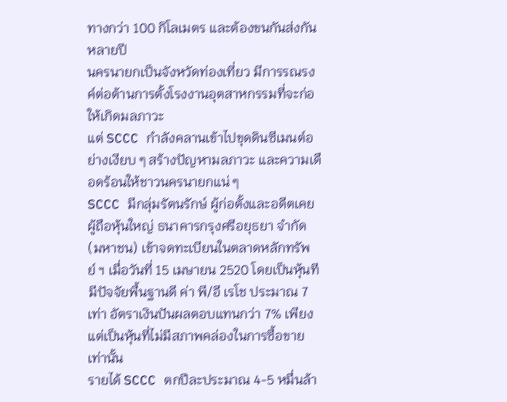ทางกว่า 100 กิโลเมตร และต้องขนกันส่งกันหลายปี
นครนายกเป็นจังหวัดท่องเที่ยว มีการรณรงค์ต่อต้านการตั้งโรงงานอุตสาหกรรมที่จะก่อให้เกิดมลภาวะ
แต่ SCCC กำลังคลานเข้าไปขุดดินซีเมนต์อย่างเงียบ ๆ สร้างปัญหามลภาวะ และความเดือดร้อนให้ชาวนครนายกแน่ ๆ
SCCC มีกลุ่มรัตนรักษ์ ผู้ก่อตั้งและอดีตเคยผู้ถือหุ้นใหญ่ ธนาคารกรุงศรีอยุธยา จำกัด (มหาชน) เข้าจดทะเบียนในตลาดหลักทรัพย์ ฯ เมื่อวันที่ 15 เมษายน 2520 โดยเป็นหุ้นทีมีปัจจัยพื้นฐานดี ค่า พี/อี เรโช ประมาณ 7 เท่า อัตราเงินปันผลตอบแทนกว่า 7% เพียงแต่เป็นหุ้นที่ไม่มีสภาพคล่องในการซื้อขายเท่านั้น
รายได้ SCCC ตกปีละประมาณ 4-5 หมื่นล้า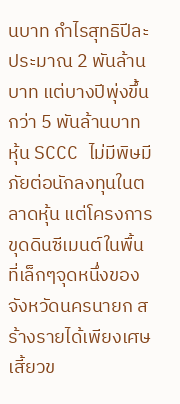นบาท กำไรสุทธิปีละประมาณ 2 พันล้านบาท แต่บางปีพุ่งขึ้นกว่า 5 พันล้านบาท
หุ้น SCCC ไม่มีพิษมีภัยต่อนักลงทุนในตลาดหุ้น แต่โครงการขุดดินซีเมนต์ในพื้นที่เล็กๆจุดหนึ่งของจังหวัดนครนายก สร้างรายได้เพียงเศษเสี้ยวข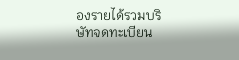องรายได้รวมบริษัทจดทะเบียน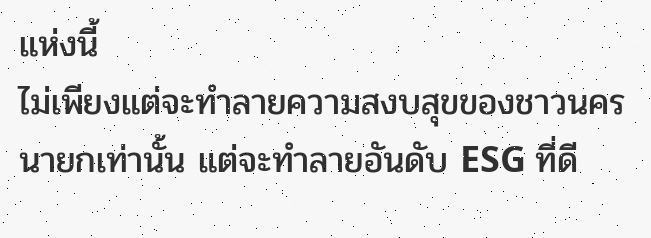แห่งนี้
ไม่เพียงแต่จะทำลายความสงบสุขของชาวนครนายกเท่านั้น แต่จะทำลายอันดับ ESG ที่ดี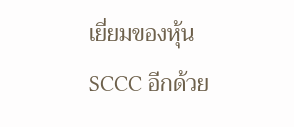เยี่ยมของหุ้น SCCC อีกด้วย